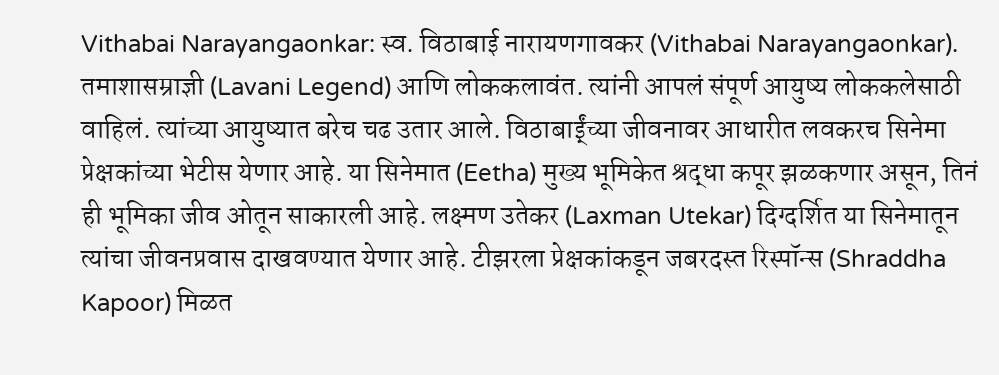Vithabai Narayangaonkar: स्व. विठाबाई नारायणगावकर (Vithabai Narayangaonkar). तमाशासम्राज्ञी (Lavani Legend) आणि लोककलावंत. त्यांनी आपलं संपूर्ण आयुष्य लोककलेसाठी वाहिलं. त्यांच्या आयुष्यात बरेच चढ उतार आले. विठाबाई्ंच्या जीवनावर आधारीत लवकरच सिनेमा प्रेक्षकांच्या भेटीस येणार आहे. या सिनेमात (Eetha) मुख्य भूमिकेत श्रद्धा कपूर झळकणार असून, तिनं ही भूमिका जीव ओतून साकारली आहे. लक्ष्मण उतेकर (Laxman Utekar) दिग्दर्शित या सिनेमातून त्यांचा जीवनप्रवास दाखवण्यात येणार आहे. टीझरला प्रेक्षकांकडून जबरदस्त रिस्पॉन्स (Shraddha Kapoor) मिळत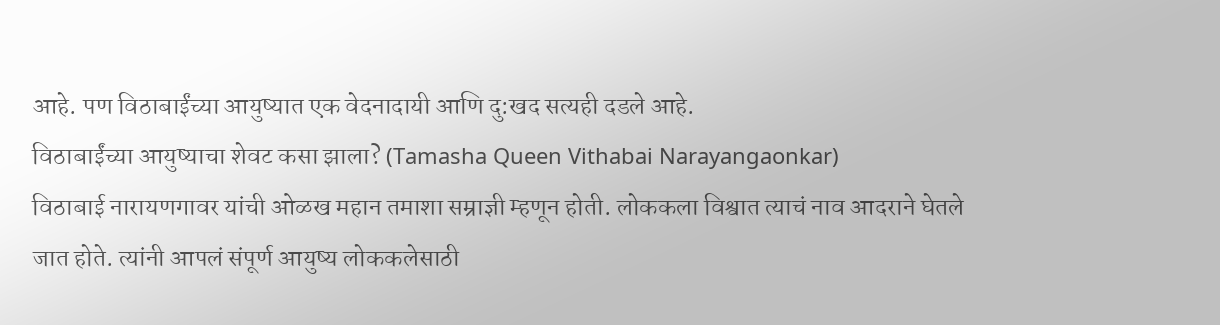आहे. पण विठाबाईंच्या आयुष्यात एक वेदनादायी आणि दु:खद सत्यही दडले आहे.
विठाबाईंच्या आयुष्याचा शेवट कसा झाला? (Tamasha Queen Vithabai Narayangaonkar)
विठाबाई नारायणगावर यांची ओळख महान तमाशा सम्राज्ञी म्हणून होती. लोककला विश्वात त्याचं नाव आदराने घेतले जात होते. त्यांनी आपलं संपूर्ण आयुष्य लोककलेसाठी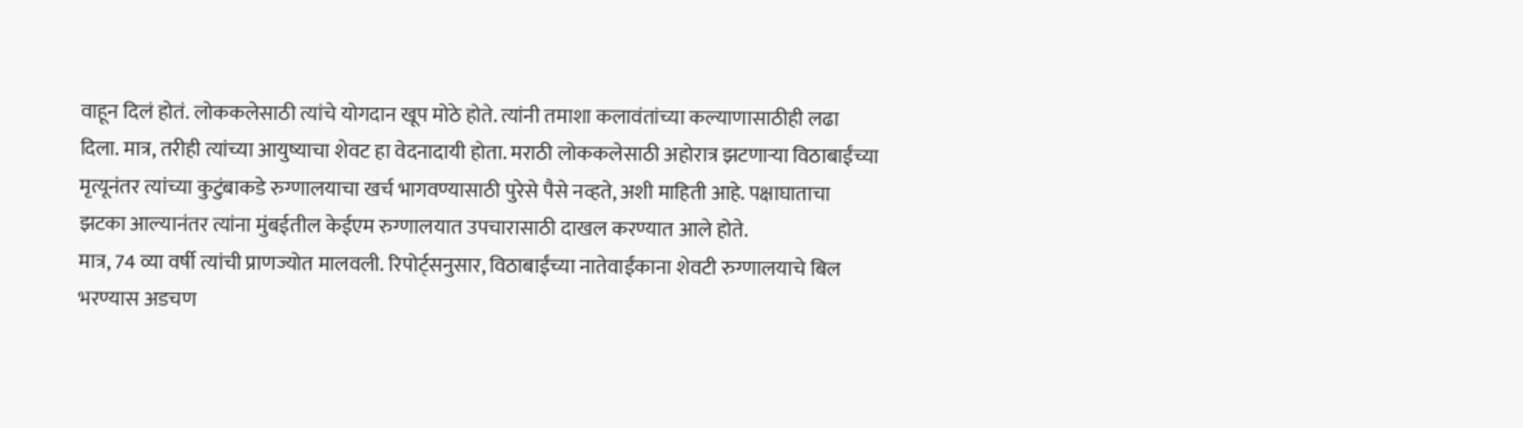वाहून दिलं होतं. लोककलेसाठी त्यांचे योगदान खूप मोठे होते. त्यांनी तमाशा कलावंतांच्या कल्याणासाठीही लढा दिला. मात्र, तरीही त्यांच्या आयुष्याचा शेवट हा वेदनादायी होता. मराठी लोककलेसाठी अहोरात्र झटणाऱ्या विठाबाईंच्या मृत्यूनंतर त्यांच्या कुटुंबाकडे रुग्णालयाचा खर्च भागवण्यासाठी पुरेसे पैसे नव्हते, अशी माहिती आहे. पक्षाघाताचा झटका आल्यानंतर त्यांना मुंबईतील केईएम रुग्णालयात उपचारासाठी दाखल करण्यात आले होते.
मात्र, 74 व्या वर्षी त्यांची प्राणज्योत मालवली. रिपोर्ट्सनुसार, विठाबाईंच्या नातेवाईंकाना शेवटी रुग्णालयाचे बिल भरण्यास अडचण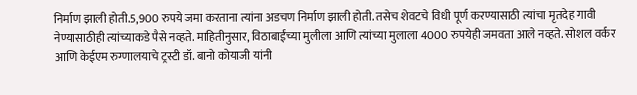निर्माण झाली होती.5,900 रुपये जमा करताना त्यांना अडचण निर्माण झाली होती. तसेच शेवटचे विधी पूर्ण करण्यासाठी त्यांचा मृतदेह गावी नेण्यासाठीही त्यांच्याकडे पैसे नव्हते. माहितीनुसार, विठाबाईंच्या मुलीला आणि त्यांच्या मुलाला 4000 रुपयेही जमवता आले नव्हते. सोशल वर्कर आणि केईएम रुग्णालयाचे ट्रस्टी डॉ. बानो कोयाजी यांनी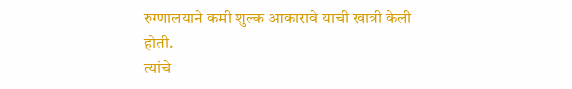रुग्णालयाने कमी शुल्क आकारावे याची खात्री केली होती.
त्यांचे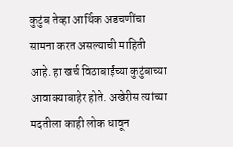कुटुंब तेव्हा आर्थिक अडचणींचा सामना करत असल्याची माहिती आहे. हा खर्च विठाबाईंच्या कुटुंबाच्या आवाक्याबाहेर होते. अखेरीस त्यांच्या मदतीला काही लोक धावून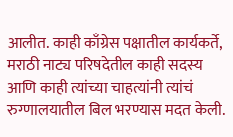आलीत. काही काँग्रेस पक्षातील कार्यकर्ते, मराठी नाट्य परिषदेतील काही सदस्य आणि काही त्यांच्या चाहत्यांनी त्यांचं रुग्णालयातील बिल भरण्यास मदत केली.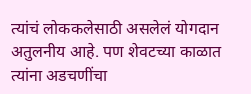त्यांचं लोककलेसाठी असलेलं योगदान अतुलनीय आहे. पण शेवटच्या काळात त्यांना अडचणींचा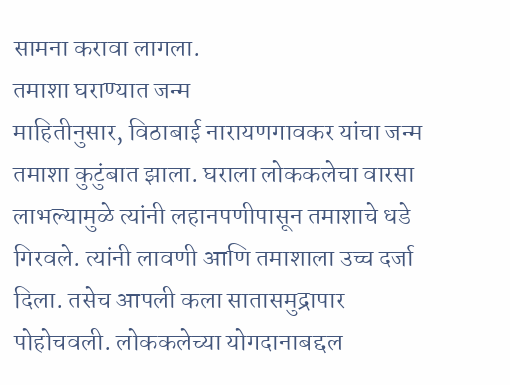सामना करावा लागला.
तमाशा घराण्यात जन्म
माहितीनुसार, विठाबाई नारायणगावकर यांचा जन्म तमाशा कुटुंबात झाला. घराला लोककलेचा वारसा लाभल्यामुळे त्यांनी लहानपणीपासून तमाशाचे धडे गिरवले. त्यांनी लावणी आणि तमाशाला उच्च दर्जा दिला. तसेच आपली कला सातासमुद्रापार पोहोचवली. लोककलेच्या योगदानाबद्दल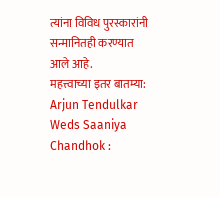त्यांना विविध पुरस्कारांनी सन्मानितही करण्यात आले आहे.
महत्त्वाच्या इतर बातम्या:
Arjun Tendulkar Weds Saaniya Chandhok :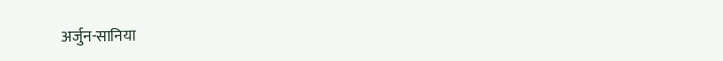अर्जुन-सानिया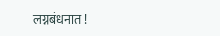लग्नबंधनात !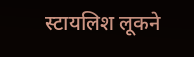स्टायलिश लूकने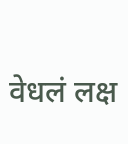वेधलं लक्ष